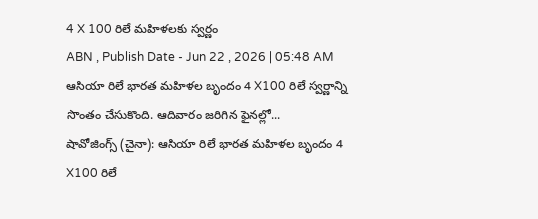4 X 100 రిలే మహిళలకు స్వర్ణం
ABN , Publish Date - Jun 22 , 2026 | 05:48 AM
ఆసియా రిలే భారత మహిళల బృందం 4 X100 రిలే స్వర్ణాన్ని సొంతం చేసుకొంది. ఆదివారం జరిగిన ఫైనల్లో...
షావోజింగ్స్ (చైనా): ఆసియా రిలే భారత మహిళల బృందం 4 X100 రిలే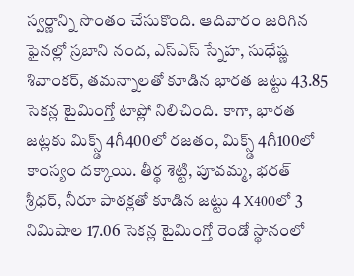స్వర్ణాన్ని సొంతం చేసుకొంది. ఆదివారం జరిగిన ఫైనల్లో స్రబాని నంద, ఎస్ఎస్ స్నేహ, సుధేష్ణ శివాంకర్, తమన్నాలతో కూడిన భారత జట్టు 43.85 సెకన్ల టైమింగ్తో టాప్లో నిలిచింది. కాగా, భారత జట్లకు మిక్స్డ్ 4గీ400లో రజతం, మిక్స్డ్ 4గీ100లో కాంస్యం దక్కాయి. తీర్థ శెట్టి, పూవమ్మ, భరత్ శ్రీధర్, నీరూ పాఠక్లతో కూడిన జట్టు 4 X400లో 3 నిమిషాల 17.06 సెకన్ల టైమింగ్తో రెండో స్థానంలో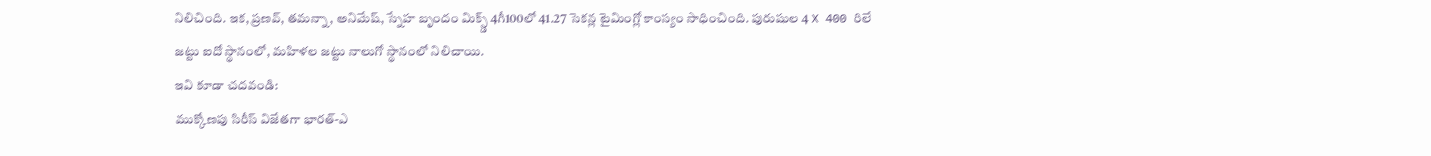నిలిచింది. ఇక, ప్రణవ్, తమన్నా, అనిమేష్, స్నేహ బృందం మిక్స్డ్ 4గీ100లో 41.27 సెకన్ల టైమింగ్లో కాంస్యం సాధించింది. పురుషుల 4 X 400 రిలే జట్టు ఐదో స్థానంలో, మహిళల జట్టు నాలుగో స్థానంలో నిలిచాయి.
ఇవి కూడా చదవండి:
ముక్కోణపు సిరీస్ విజేతగా భారత్-ఎ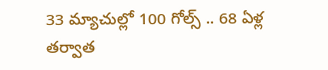33 మ్యాచుల్లో 100 గోల్స్ .. 68 ఏళ్ల తర్వాత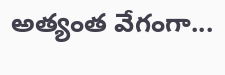అత్యంత వేగంగా...